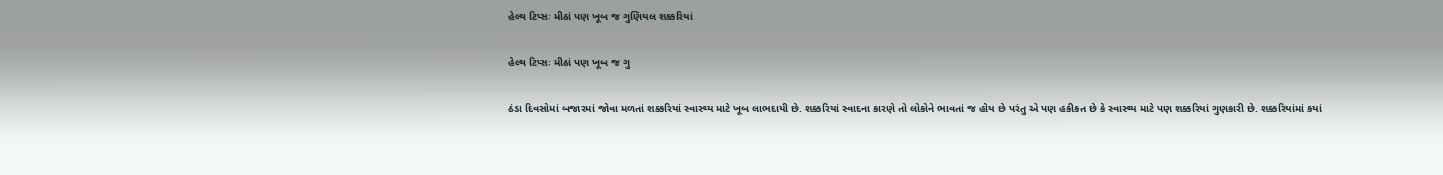હેલ્થ ટિપ્સઃ મીઠાં પણ ખૂબ જ ગુણિયલ શક્કરિયાં

હેલ્થ ટિપ્સઃ મીઠાં પણ ખૂબ જ ગુ

ઠંડા દિવસોમાં બજારમાં જોવા મળતાં શક્કરિયાં સ્વાસ્થ્ય માટે ખૂબ લાભદાયી છે. શક્કરિયાં સ્વાદના કારણે તો લોકોને ભાવતાં જ હોય છે પરંતુ એ પણ હકીકત છે કે સ્વાસ્થ્ય માટે પણ શક્કરિયાં ગુણકારી છે. શક્કરિયાંમાં કયાં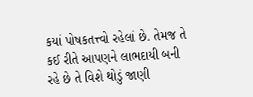કયાં પોષકતત્ત્વો રહેલાં છે. તેમજ તે કઈ રીતે આપણને લાભદાયી બની રહે છે તે વિશે થોડું જાણી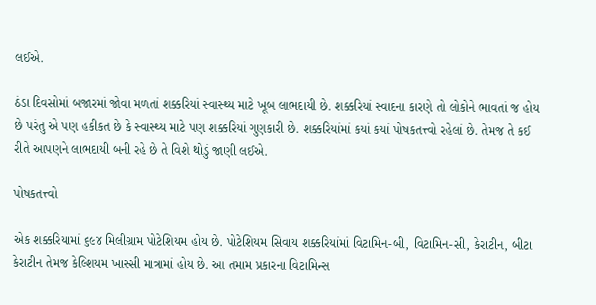લઈએ.

ઠંડા દિવસોમાં બજારમાં જોવા મળતાં શક્કરિયાં સ્વાસ્થ્ય માટે ખૂબ લાભદાયી છે. શક્કરિયાં સ્વાદના કારણે તો લોકોને ભાવતાં જ હોય છે પરંતુ એ પણ હકીકત છે કે સ્વાસ્થ્ય માટે પણ શક્કરિયાં ગુણકારી છે. શક્કરિયાંમાં કયાં કયાં પોષકતત્ત્વો રહેલાં છે. તેમજ તે કઈ રીતે આપણને લાભદાયી બની રહે છે તે વિશે થોડું જાણી લઈએ.

પોષકતત્ત્વો

એક શક્કરિયામાં ૬૯૪ મિલીગ્રામ પોટેશિયમ હોય છે. પોટેશિયમ સિવાય શક્કરિયાંમાં વિટામિન-બી, વિટામિન-સી, કેરાટીન, બીટા કેરાટીન તેમજ કેલ્શિયમ ખાસ્સી માત્રામાં હોય છે. આ તમામ પ્રકારના વિટામિન્સ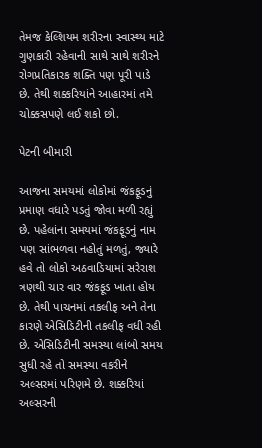તેમજ કેલ્શિયમ શરીરના સ્વાસ્થ્ય માટે ગુણકારી રહેવાની સાથે સાથે શરીરને રોગપ્રતિકારક શક્તિ પણ પૂરી પાડે છે. તેથી શક્કરિયાંને આહારમાં તમે ચોક્કસપણે લઈ શકો છો.

પેટની બીમારી

આજના સમયમાં લોકોમાં જંકફૂડનું પ્રમાણ વધારે પડતું જોવા મળી રહ્યું છે. પહેલાંના સમયમાં જંકફૂડનું નામ પણ સાંભળવા નહોતું મળતું, જ્યારે હવે તો લોકો અઠવાડિયામાં સરેરાશ ત્રણથી ચાર વાર જંકફૂડ ખાતા હોય છે. તેથી પાચનમાં તકલીફ અને તેના કારણે એસિડિટીની તકલીફ વધી રહી છે. એસિડિટીની સમસ્યા લાંબો સમય સુધી રહે તો સમસ્યા વકરીને અલ્સરમાં પરિણમે છે. શક્કરિયાં અલ્સરની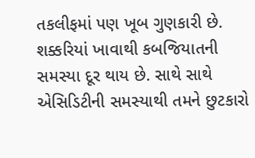તકલીફમાં પણ ખૂબ ગુણકારી છે. શક્કરિયાં ખાવાથી કબજિયાતની સમસ્યા દૂર થાય છે. સાથે સાથે એસિડિટીની સમસ્યાથી તમને છુટકારો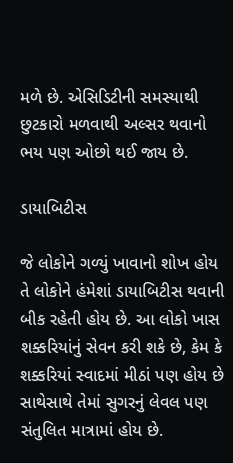મળે છે. એસિડિટીની સમસ્યાથી છુટકારો મળવાથી અલ્સર થવાનો ભય પણ ઓછો થઈ જાય છે.

ડાયાબિટીસ

જે લોકોને ગળ્યું ખાવાનો શોખ હોય તે લોકોને હંમેશાં ડાયાબિટીસ થવાની બીક રહેતી હોય છે. આ લોકો ખાસ શક્કરિયાંનું સેવન કરી શકે છે, કેમ કે શક્કરિયાં સ્વાદમાં મીઠાં પણ હોય છે સાથેસાથે તેમાં સુગરનું લેવલ પણ સંતુલિત માત્રામાં હોય છે.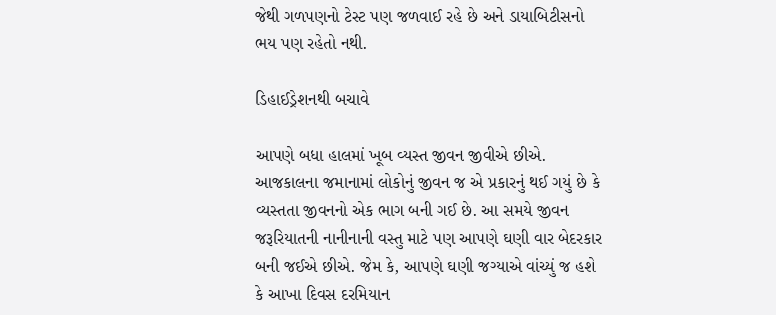જેથી ગળપણનો ટેસ્ટ પણ જળવાઈ રહે છે અને ડાયાબિટીસનો ભય પણ રહેતો નથી.

ડિહાઈડ્રેશનથી બચાવે

આપણે બધા હાલમાં ખૂબ વ્યસ્ત જીવન જીવીએ છીએ. આજકાલના જમાનામાં લોકોનું જીવન જ એ પ્રકારનું થઈ ગયું છે કે વ્યસ્તતા જીવનનો એક ભાગ બની ગઈ છે. આ સમયે જીવન જરૂરિયાતની નાનીનાની વસ્તુ માટે પણ આપણે ઘણી વાર બેદરકાર બની જઈએ છીએ. જેમ કે, આપણે ઘણી જગ્યાએ વાંચ્યું જ હશે કે આખા દિવસ દરમિયાન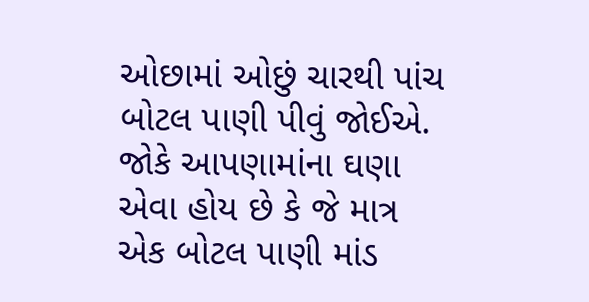ઓછામાં ઓછું ચારથી પાંચ બોટલ પાણી પીવું જોઈએ. જોકે આપણામાંના ઘણા એવા હોય છે કે જે માત્ર એક બોટલ પાણી માંડ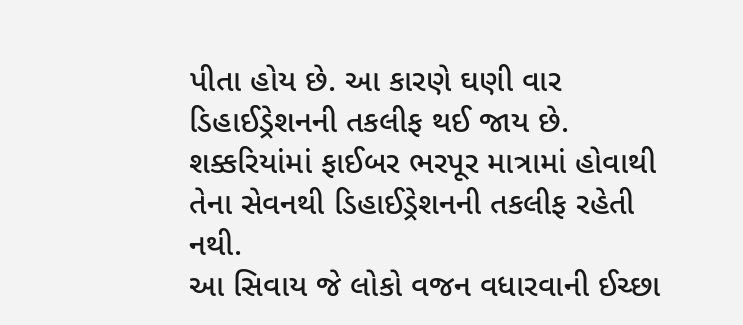પીતા હોય છે. આ કારણે ઘણી વાર ડિહાઈડ્રેશનની તકલીફ થઈ જાય છે. શક્કરિયાંમાં ફાઈબર ભરપૂર માત્રામાં હોવાથી તેના સેવનથી ડિહાઈડ્રેશનની તકલીફ રહેતી નથી.
આ સિવાય જે લોકો વજન વધારવાની ઈચ્છા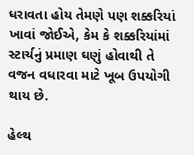ધરાવતા હોય તેમણે પણ શક્કરિયાં ખાવાં જોઈએ, કેમ કે શક્કરિયાંમાં સ્ટાર્ચનું પ્રમાણ ઘણું હોવાથી તે વજન વધારવા માટે ખૂબ ઉપયોગી થાય છે.

હેલ્થ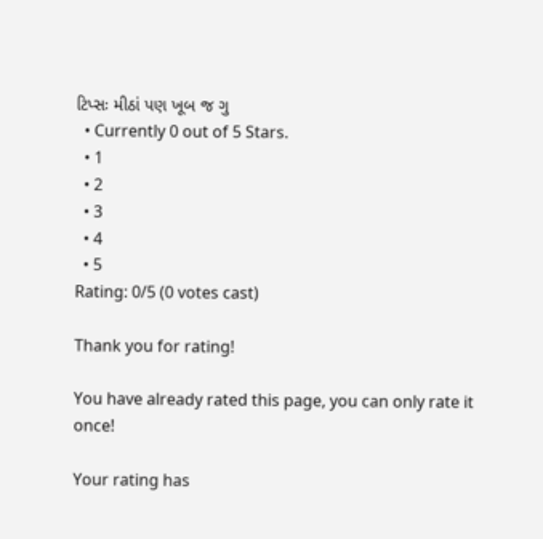ટિપ્સઃ મીઠાં પણ ખૂબ જ ગુ
  • Currently 0 out of 5 Stars.
  • 1
  • 2
  • 3
  • 4
  • 5
Rating: 0/5 (0 votes cast)

Thank you for rating!

You have already rated this page, you can only rate it once!

Your rating has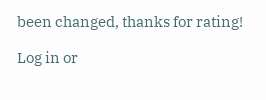been changed, thanks for rating!

Log in or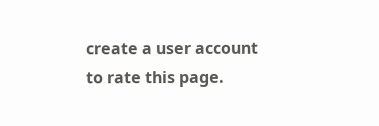create a user account to rate this page.